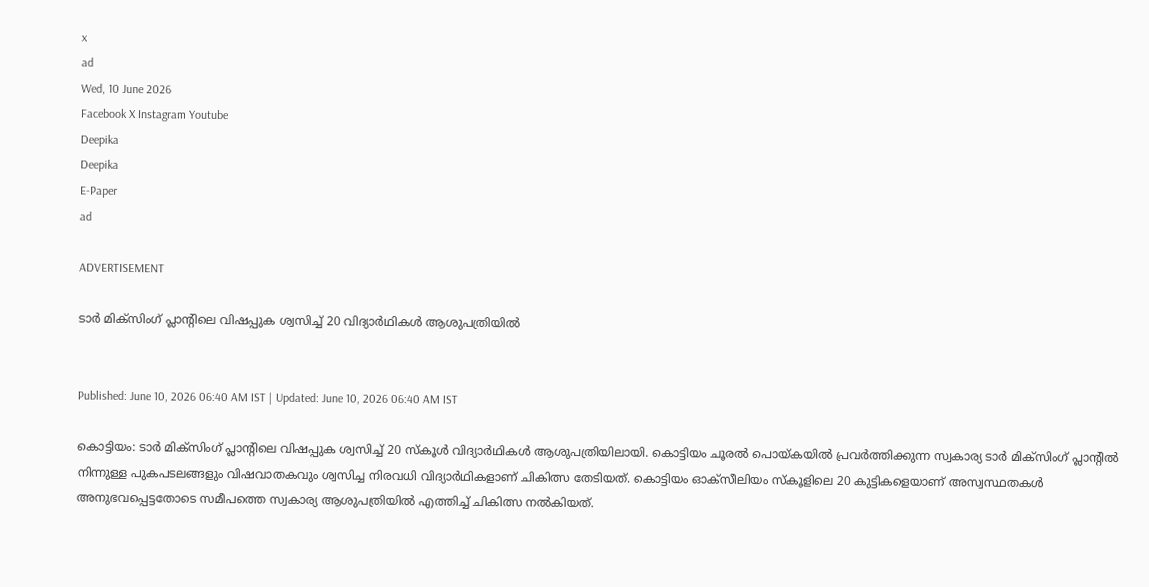x
ad
Wed, 10 June 2026
Facebook X Instagram Youtube
Deepika
Deepika
E-Paper
ad

ADVERTISEMENT

ടാർ മിക്സിംഗ് പ്ലാന്‍റിലെ വിഷപ്പുക ശ്വസിച്ച് 20 വിദ്യാർഥികൾ ആശുപത്രിയിൽ


Published: June 10, 2026 06:40 AM IST | Updated: June 10, 2026 06:40 AM IST

കൊട്ടിയം: ടാർ മിക്സിംഗ് പ്ലാന്‍റിലെ വിഷപ്പുക ശ്വസിച്ച് 20 സ്കൂൾ വിദ്യാർഥികൾ ആശുപത്രിയിലായി. കൊട്ടിയം ചൂരൽ പൊയ്കയിൽ പ്രവർത്തിക്കുന്ന സ്വകാര്യ ടാർ മിക്സിംഗ് പ്ലാന്‍റിൽ നിന്നുള്ള പുകപടലങ്ങളും വിഷവാതകവും ശ്വസിച്ച നിരവധി വിദ്യാർഥികളാണ് ചികിത്സ തേടിയത്. കൊട്ടിയം ഓക്സീലിയം സ്കൂളിലെ 20 കുട്ടികളെയാണ് അസ്വസ്ഥതകൾ അനുഭവപ്പെട്ടതോടെ സമീപത്തെ സ്വകാര്യ ആശുപത്രിയിൽ എത്തിച്ച് ചികിത്സ നൽകിയത്.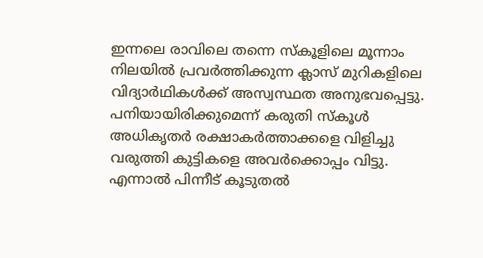ഇന്നലെ രാവിലെ തന്നെ സ്കൂളിലെ മൂന്നാം നിലയിൽ പ്രവർത്തിക്കുന്ന ക്ലാസ് മുറികളിലെ വിദ്യാർഥികൾക്ക് അസ്വസ്ഥത അനുഭവപ്പെട്ടു. പനിയായിരിക്കുമെന്ന് കരുതി സ്കൂൾ അധികൃതർ രക്ഷാകർത്താക്കളെ വിളിച്ചു വരുത്തി കുട്ടികളെ അവർക്കൊപ്പം വിട്ടു. എന്നാൽ പിന്നീട് കൂടുതൽ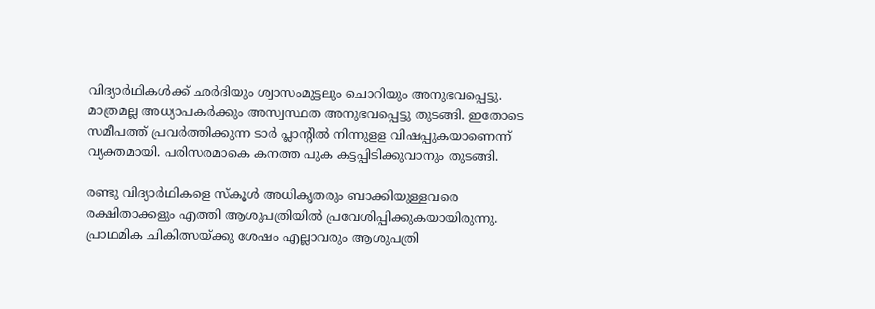വിദ്യാർഥികൾക്ക് ഛർദിയും ശ്വാസംമുട്ടലും ചൊറിയും അനുഭവപ്പെട്ടു. മാത്രമല്ല അധ്യാപകർക്കും അസ്വസ്ഥത അനുഭവപ്പെട്ടു തുടങ്ങി. ഇതോടെ സമീപത്ത് പ്രവർത്തിക്കുന്ന ടാർ പ്ലാന്‍റിൽ നിന്നുളള വിഷപ്പുകയാണെന്ന് വ്യക്തമായി. പരിസരമാകെ കനത്ത പുക കട്ടപ്പിടിക്കുവാനും തുടങ്ങി.

രണ്ടു വിദ്യാർഥികളെ സ്കൂൾ അധികൃതരും ബാക്കിയുള്ളവരെ രക്ഷിതാക്കളും എത്തി ആശുപത്രിയിൽ പ്രവേശിപ്പിക്കുകയായിരുന്നു. പ്രാഥമിക ചികിത്സയ്ക്കു ശേഷം എല്ലാവരും ആശുപത്രി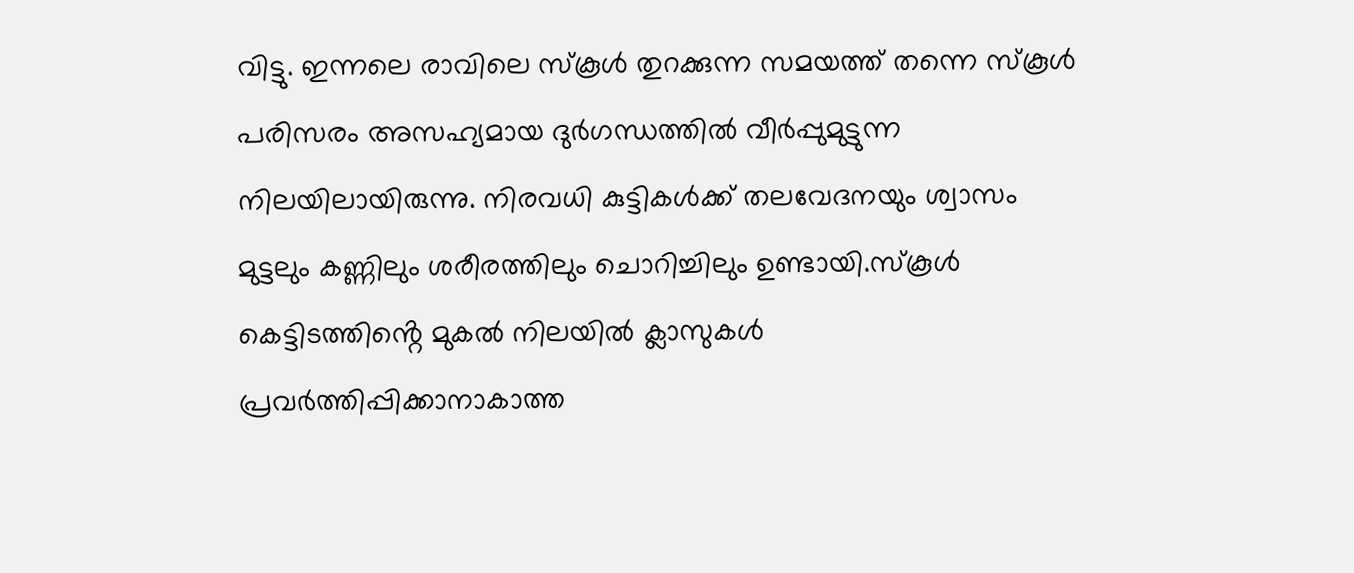വിട്ടു. ഇന്നലെ രാവിലെ സ്കൂൾ തുറക്കുന്ന സമയത്ത് തന്നെ സ്കൂൾ പരിസരം അസഹ്യമായ ദുർഗന്ധത്തിൽ വീർപ്പുമുട്ടുന്ന നിലയിലായിരുന്നു. നിരവധി കുട്ടികൾക്ക് തലവേദനയും ശ്വാസം മുട്ടലും കണ്ണിലും ശരീരത്തിലും ചൊറിച്ചിലും ഉണ്ടായി.സ്കൂൾ കെട്ടിടത്തിൻ്റെ മുകൽ നിലയിൽ ക്ലാസുകൾ പ്രവർത്തിപ്പിക്കാനാകാത്ത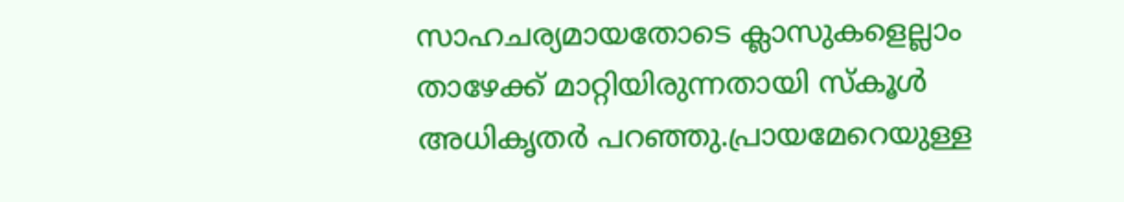സാഹചര്യമായതോടെ ക്ലാസുകളെല്ലാം താഴേക്ക് മാറ്റിയിരുന്നതായി സ്കൂൾ അധികൃതർ പറഞ്ഞു.പ്രായമേറെയുള്ള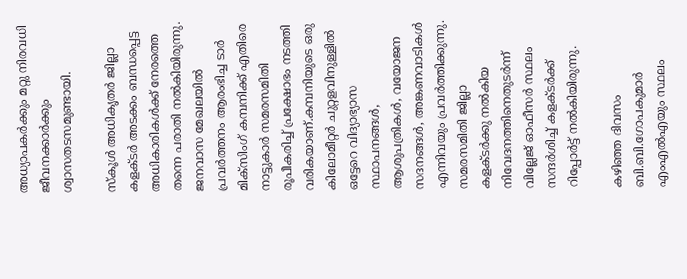അധ്യാപകർക്കും മറ്റു നിരവധി ജീവനക്കാർക്കും ശ്വാസതടസമുണ്ടായി.

സ്കൂൾ അധികൃതർ ജില്ലാ കളക്ടർ അടക്കം ബന്ധപ്പെട്ട അധികാരികൾക്ക് നേരത്തെ തന്നെ പരാതി നൽകിയിരുന്നു. ജനവാസ മേഖലയിൽ പ്രവർത്തനം ആരംഭിച്ച ടാർ മിക്സിംഗ് കമ്പനിക്ക് എതിരെ നാട്ടുകാർ സമരസമിതി രൂപീകരിച്ച് പ്രക്ഷോഭം നടത്തി വരികയാണ്.കമ്പനിയുടെ ഒരു കിലോമീറ്റർ ചുറ്റളവിനുള്ളിൽ ഒട്ടേറെ വിദ്യാഭ്യാസ സ്ഥാപനങ്ങൾ, ആശുപത്രികൾ, വയോജന സദനങ്ങൾ, അങ്കണവാടികൾ എന്നിവയും പ്രവർത്തിക്കുന്നു. സമരസമിതി ജില്ലാ കളക്‌ടർക്കു നൽകിയ നിവേദനത്തിനെതുടർന്ന് വില്ലേജ് ഓഫീസർ സ്ഥലം സന്ദർശിച്ച് കളക്‌ടർക്ക് റിപ്പോർട്ട് നൽകിയിരുന്നു.

കഴിഞ്ഞ ദിവസം ബി.ബി.ഗോപകുമാർ എംഎൽഎയും സ്ഥലം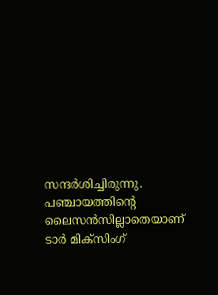സന്ദർശിച്ചിരുന്നു. പഞ്ചായത്തിന്‍റെ ലൈസൻസില്ലാതെയാണ് ടാർ മിക്സിംഗ്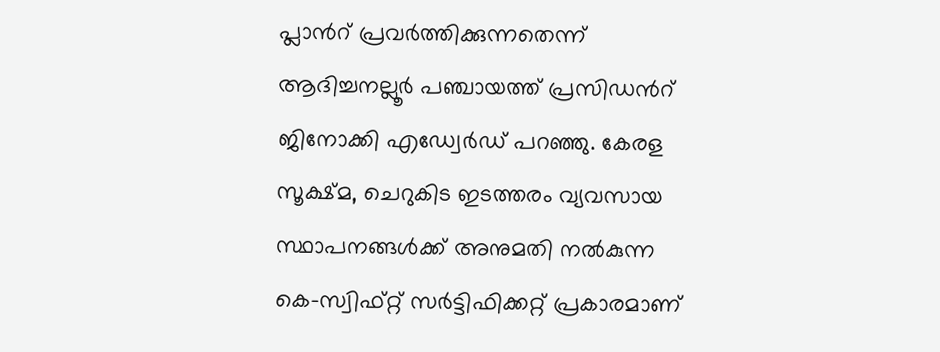പ്ലാന്‍റ് പ്രവർത്തിക്കുന്നതെന്ന് ആദിച്ചനല്ലൂർ പഞ്ചായത്ത് പ്രസിഡന്‍റ് ജിനോക്കി എഡ്വേർഡ് പറഞ്ഞു. കേരള സൂക്ഷ്മ, ചെറുകിട ഇടത്തരം വ്യവസായ സ്ഥാപനങ്ങൾക്ക് അനുമതി നൽകുന്ന കെ-സ്വിഫ്റ്റ് സർട്ടിഫിക്കറ്റ് പ്രകാരമാണ്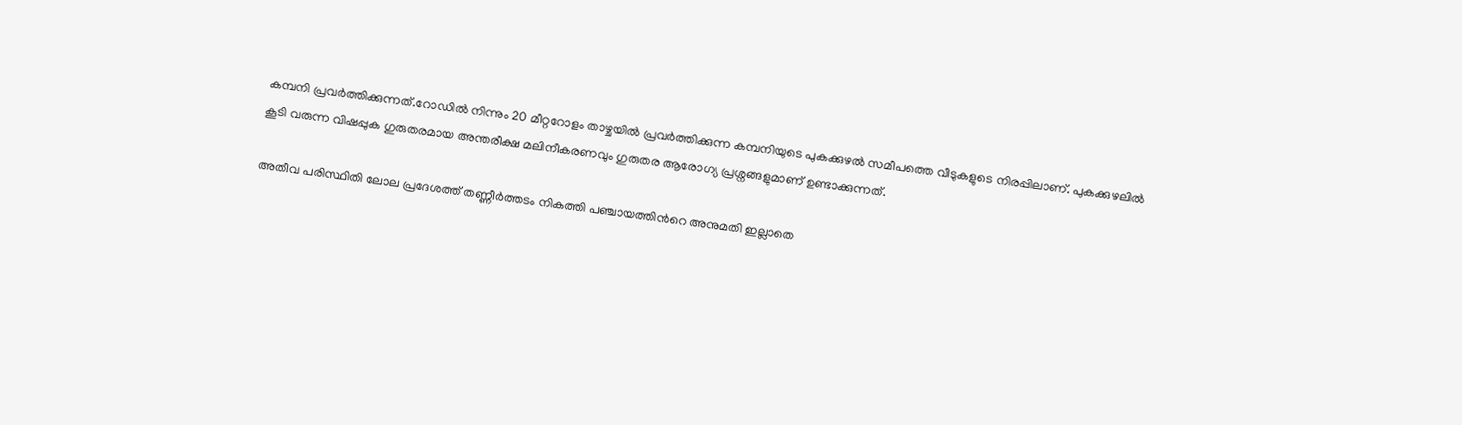കമ്പനി പ്രവർത്തിക്കുന്നത്.റോഡിൽ നിന്നും 20 മീറ്ററോളം താഴ്ചയിൽ പ്രവർത്തിക്കുന്ന കമ്പനിയുടെ പുകക്കുഴൽ സമീപത്തെ വീടുകളുടെ നിരപ്പിലാണ്. പുകക്കുഴലിൽ കൂടി വരുന്ന വിഷപ്പുക ഗുരുതരമായ അന്തരീക്ഷ മലിനീകരണവും ഗുരുതര ആരോഗ്യ പ്രശ്നങ്ങളുമാണ് ഉണ്ടാക്കുന്നത്.

അതീവ പരിസ്ഥിതി ലോല പ്രദേശത്ത് തണ്ണീർത്തടം നികത്തി പഞ്ചായത്തിന്‍റെ അനുമതി ഇല്ലാതെ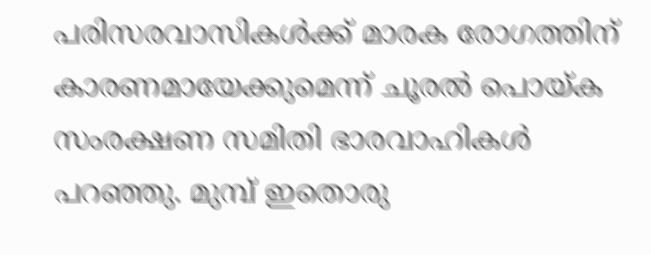പരിസരവാസികൾക്ക് മാരക രോഗത്തിന് കാരണമായേക്കുമെന്ന് ചൂരൽ പൊയ്ക സംരക്ഷണ സമിതി ഭാരവാഹികൾ പറഞ്ഞു. മുമ്പ് ഇതൊരു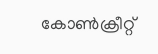കോൺക്രീറ്റ്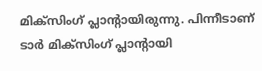മിക്സിംഗ് പ്ലാന്‍റായിരുന്നു. പിന്നീടാണ് ടാർ മിക്സിംഗ് പ്ലാന്‍റായി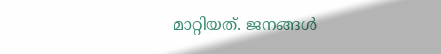മാറ്റിയത്. ജനങ്ങൾ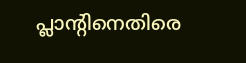പ്ലാന്‍റിനെതിരെ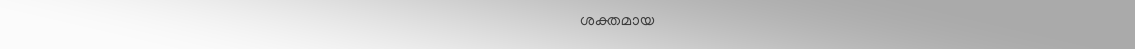ശക്തമായ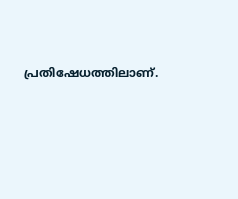പ്രതിഷേധത്തിലാണ്.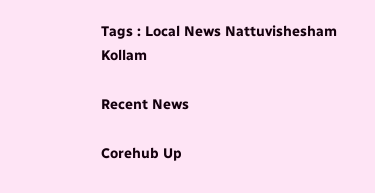Tags : Local News Nattuvishesham Kollam

Recent News

Corehub Up